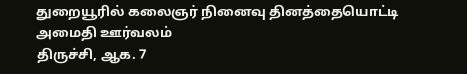துறையூரில் கலைஞர் நினைவு தினத்தையொட்டி அமைதி ஊர்வலம்
திருச்சி, ஆக. 7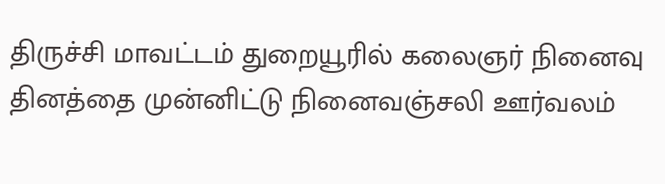திருச்சி மாவட்டம் துறையூரில் கலைஞர் நினைவு தினத்தை முன்னிட்டு நினைவஞ்சலி ஊர்வலம்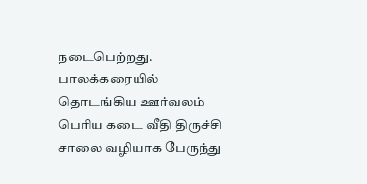நடைபெற்றது. பாலக்கரையில் தொடங்கிய ஊர்வலம் பெரிய கடை வீதி திருச்சி சாலை வழியாக பேருந்து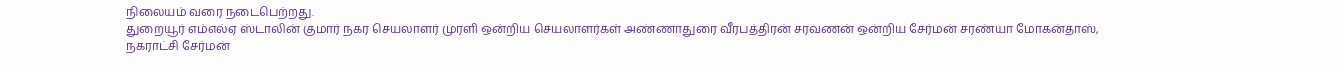நிலையம் வரை நடைபெற்றது.
துறையூர் எம்எல்ஏ ஸ்டாலின் குமார் நகர செயலாளர் முரளி ஒன்றிய செயலாளர்கள் அண்ணாதுரை வீரபத்திரன் சரவணன் ஒன்றிய சேர்மன் சரண்யா மோகன்தாஸ், நகராட்சி சேர்மன்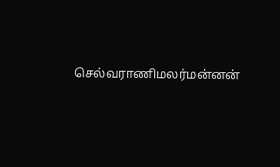செல்வராணிமலர்மன்னன்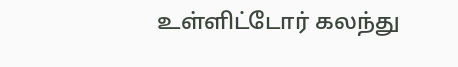உள்ளிட்டோர் கலந்து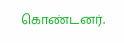கொண்டனர்.